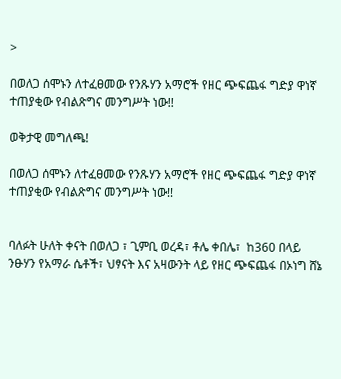>

በወለጋ ሰሞኑን ለተፈፀመው የንጹሃን አማሮች የዘር ጭፍጨፋ ግድያ ዋነኛ ተጠያቂው የብልጽግና መንግሥት ነው!!

ወቅታዊ መግለጫ!

በወለጋ ሰሞኑን ለተፈፀመው የንጹሃን አማሮች የዘር ጭፍጨፋ ግድያ ዋነኛ ተጠያቂው የብልጽግና መንግሥት ነው!!


ባለፉት ሁለት ቀናት በወለጋ ፣ ጊምቢ ወረዳ፣ ቶሌ ቀበሌ፣  ከ360 በላይ ንፁሃን የአማራ ሴቶች፣ ህፃናት እና አዛውንት ላይ የዘር ጭፍጨፋ በኦነግ ሸኔ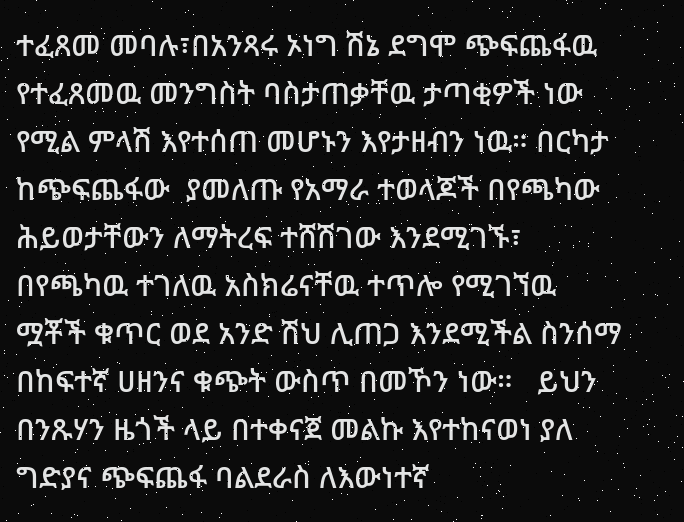ተፈጸመ መባሉ፣በአንጻሩ ኦነግ ሽኔ ደግሞ ጭፍጨፋዉ የተፈጸመዉ መንግስት ባስታጠቃቸዉ ታጣቂዎች ነው የሚል ምላሽ እየተሰጠ መሆኑን እየታዘብን ነዉ። በርካታ ከጭፍጨፋው  ያመለጡ የአማራ ተወላጆች በየጫካው ሕይወታቸውን ለማትረፍ ተሸሽገው እንደሚገኙ፣ በየጫካዉ ተገለዉ አስክሬናቸዉ ተጥሎ የሚገኘዉ ሟቾች ቁጥር ወደ አንድ ሽህ ሊጠጋ እንደሚችል ስንሰማ በከፍተኛ ሀዘንና ቁጭት ውስጥ በመኾን ነው።   ይህን በንጹሃን ዜጎች ላይ በተቀናጀ መልኩ እየተከናወነ ያለ ግድያና ጭፍጨፋ ባልደራስ ለእውነተኛ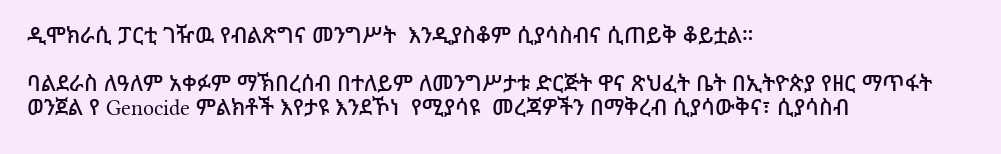ዲሞክራሲ ፓርቲ ገዥዉ የብልጽግና መንግሥት  እንዲያስቆም ሲያሳስብና ሲጠይቅ ቆይቷል።

ባልደራስ ለዓለም አቀፉም ማኽበረሰብ በተለይም ለመንግሥታቱ ድርጅት ዋና ጽህፈት ቤት በኢትዮጵያ የዘር ማጥፋት ወንጀል የ Genocide ምልክቶች እየታዩ እንደኾነ  የሚያሳዩ  መረጃዎችን በማቅረብ ሲያሳውቅና፣ ሲያሳስብ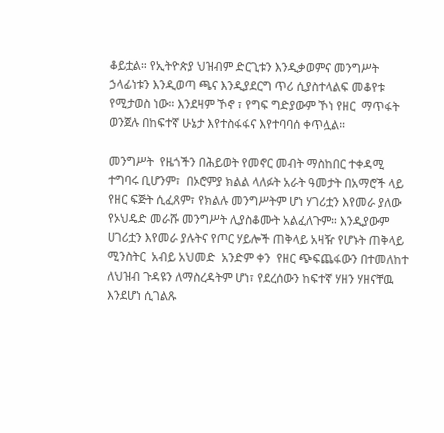ቆይቷል። የኢትዮጵያ ህዝብም ድርጊቱን እንዲቃወምና መንግሥት ኃላፊነቱን እንዲወጣ ጫና እንዲያደርግ ጥሪ ሲያስተላልፍ መቆየቱ የሚታወስ ነው። እንደዛም ኾኖ ፣ የግፍ ግድያውም ኾነ የዘር  ማጥፋት ወንጀሉ በከፍተኛ ሁኔታ እየተስፋፋና እየተባባሰ ቀጥሏል።

መንግሥት  የዜጎችን በሕይወት የመኖር መብት ማስከበር ተቀዳሚ ተግባሩ ቢሆንም፣  በኦሮምያ ክልል ላለፉት አራት ዓመታት በአማሮች ላይ የዘር ፍጅት ሲፈጸም፣ የክልሉ መንግሥትም ሆነ ሃገሪቷን እየመራ ያለው የኦህዴድ መራሹ መንግሥት ሊያስቆሙት አልፈለጉም። እንዲያውም  ሀገሪቷን እየመራ ያሉትና የጦር ሃይሎች ጠቅላይ አዛዥ የሆኑት ጠቅላይ ሚንስትር  አብይ አህመድ  አንድም ቀን  የዘር ጭፍጨፋውን በተመለከተ ለህዝብ ጉዳዩን ለማስረዳትም ሆነ፣ የደረሰውን ከፍተኛ ሃዘን ሃዘናቸዉ እንደሆነ ሲገልጹ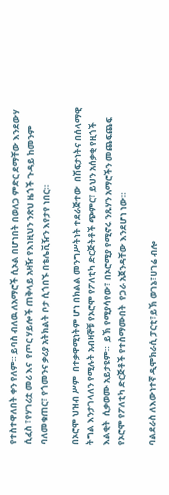የተስተዋለበት ቀን የለም። ይባስ ብለዉ ለአማሮች ሲኦል በሆነበት በወለጋ ምድር ደማቸው እንደውሃ ሲፈስ ፣የሃገሪቷ መሪ እና  የጦር ሃይሎች ጠቅላይ አዛዥ የእነዚህን ንጽህ ዜጎች ጉዳይ ከመንም ባለመቁጠር፣ የጎመንና ቃሪያ አትክልት ቦታ ሲጎበኙ በቴሌቪዥን እየታየ ነበር።

በኦሮሞ ህዝብ ሥም  በተቃዋሚነትም ሆነ በክልል መንግሥትነት ተደራጅተው  በሽፍታነትና በሰላማዊ ትግል እንታገላለን የሚሉት አብዛኞቹ የኦሮሞ የፖለቲካ ድርጅትቶች ጭምር፣ ይህን አሰቃቂ የዚጎች እልቂት  ሲቃወሙ አይታዩም።  ይኽ የሚያሳየው፣ በኦሮሚያ የሚኖሩ ንጹሃን አማሮችን መጨፍጨፍ የኦሮሞ የፖለቲካ ድርጅቶች የተስማሙበት  የጋራ አጀንዳቸው እንደሆነ ነው።

ባልደራስ ለእውነተኛ ዲሞክራሲ ፓርቲ፣ይኽ ወገኔ፣ሀገሬ ብሎ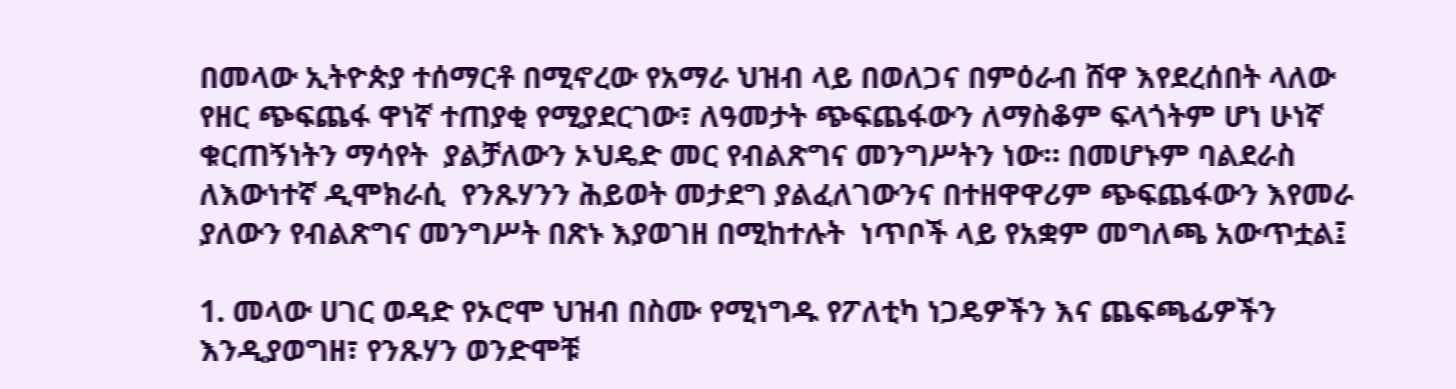በመላው ኢትዮጵያ ተሰማርቶ በሚኖረው የአማራ ህዝብ ላይ በወለጋና በምዕራብ ሸዋ እየደረሰበት ላለው የዘር ጭፍጨፋ ዋነኛ ተጠያቂ የሚያደርገው፣ ለዓመታት ጭፍጨፋውን ለማስቆም ፍላጎትም ሆነ ሁነኛ ቁርጠኝነትን ማሳየት  ያልቻለውን ኦህዴድ መር የብልጽግና መንግሥትን ነው። በመሆኑም ባልደራስ ለእውነተኛ ዲሞክራሲ  የንጹሃንን ሕይወት መታደግ ያልፈለገውንና በተዘዋዋሪም ጭፍጨፋውን እየመራ ያለውን የብልጽግና መንግሥት በጽኑ እያወገዘ በሚከተሉት  ነጥቦች ላይ የአቋም መግለጫ አውጥቷል፤

1. መላው ሀገር ወዳድ የኦሮሞ ህዝብ በስሙ የሚነግዱ የፖለቲካ ነጋዴዎችን እና ጨፍጫፊዎችን  እንዲያወግዘ፣ የንጹሃን ወንድሞቹ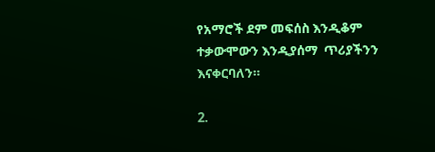የአማሮች ደም መፍሰስ እንዲቆም ተቃውሞውን እንዲያሰማ  ጥሪያችንን እናቀርባለን።

2.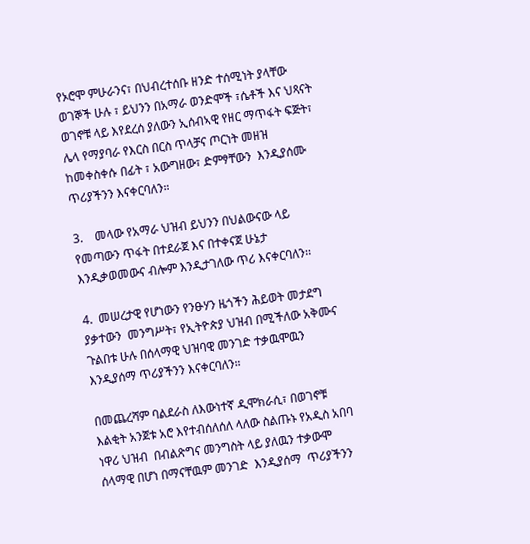የኦሮሞ ምሁራንና፣ በህብረተሰቡ ዘንድ ተሰሚነት ያላቸው ወገኞች ሁሉ ፣ ይህንን በአማራ ወንድሞች ፣ሴቶች እና ህጻናት ወገኖቹ ላይ እየደረሰ ያለውን ኢሰብኣዊ የዘር ማጥፋት ፍጅት፣ ሌላ የማያባራ የእርስ በርስ ጥላቻና ጦርነት መዘዝ ከመቀስቀሱ በፊት ፣ አውግዘው፣ ድምፃቸውን  እንዲያሰሙ ጥሪያችንን እናቀርባለን።

3.    መላው የአማራ ህዝብ ይህንን በህልውናው ላይ የመጣውን ጥፋት በተደራጀ እና በተቀናጀ ሁኔታ እንዲቃወመውና ብሎም እንዲታገለው ጥሪ እናቀርባለን፡፡

4.  መሠረታዊ የሆነውን የንፁሃን ዜጎችን ሕይወት መታደግ ያቃተውን  መንግሥት፣ የኢትዮጵያ ህዝብ በሚችለው አቅሙና ጉልበቱ ሁሉ በሰላማዊ ህዝባዊ መንገድ ተቃዉሞዉን እንዲያሰማ ጥሪያችንን እናቀርባለን።

በመጨረሻም ባልደራስ ለእውነተኛ ዲሞክራሲ፣ በወገኖቹ እልቂት አንጀቱ አሮ እየተብሰለሰለ ላለው ስልጡኑ የአዲስ አበባ ነዋሪ ህዝብ  በብልጽግና መንግስት ላይ ያለዉን ተቃውሞ ሰላማዊ በሆነ በማናቸዉም መንገድ  እንዲያሰማ  ጥሪያችንን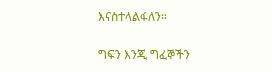እናስተላልፋለን።

ግፍን እንጂ ግፈኞችን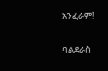አንፈራም!

ባልደራስ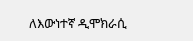ለእውነተኛ ዲሞክራሲ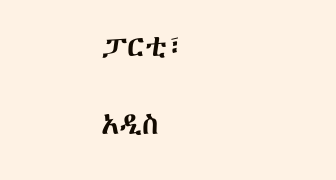ፓርቲ፣

አዲስ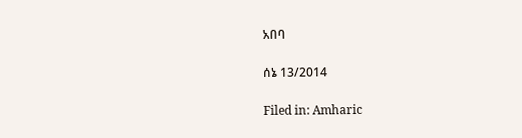አበባ

ሰኔ 13/2014

Filed in: Amharic